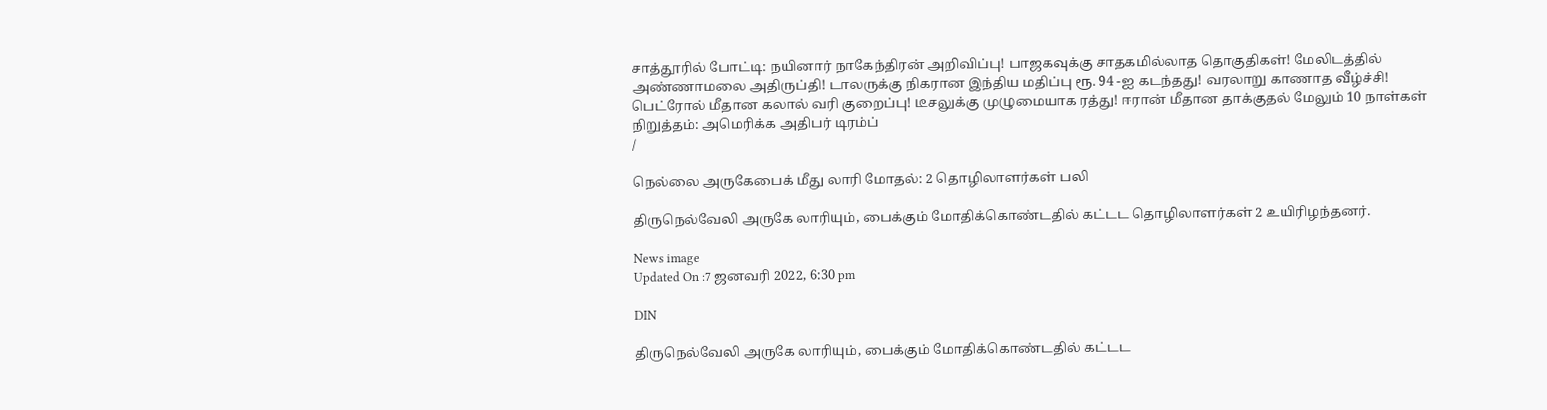சாத்தூரில் போட்டி: நயினார் நாகேந்திரன் அறிவிப்பு! பாஜகவுக்கு சாதகமில்லாத தொகுதிகள்! மேலிடத்தில் அண்ணாமலை அதிருப்தி! டாலருக்கு நிகரான இந்திய மதிப்பு ரூ. 94 -ஐ கடந்தது! வரலாறு காணாத வீழ்ச்சி! பெட்ரோல் மீதான கலால் வரி குறைப்பு! டீசலுக்கு முழுமையாக ரத்து! ஈரான் மீதான தாக்குதல் மேலும் 10 நாள்கள் நிறுத்தம்: அமெரிக்க அதிபர் டிரம்ப்
/

நெல்லை அருகேபைக் மீது லாரி மோதல்: 2 தொழிலாளர்கள் பலி

திருநெல்வேலி அருகே லாரியும், பைக்கும் மோதிக்கொண்டதில் கட்டட தொழிலாளர்கள் 2 உயிரிழந்தனர்.

News image
Updated On :7 ஜனவரி 2022, 6:30 pm

DIN

திருநெல்வேலி அருகே லாரியும், பைக்கும் மோதிக்கொண்டதில் கட்டட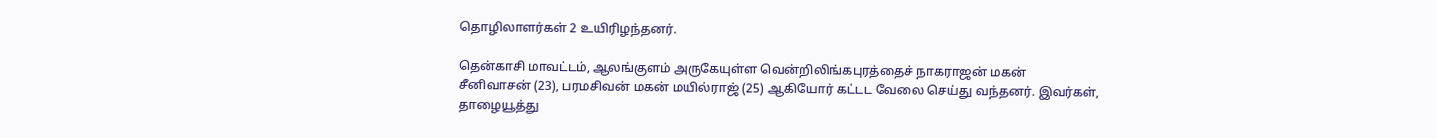தொழிலாளர்கள் 2 உயிரிழந்தனர்.

தென்காசி மாவட்டம், ஆலங்குளம் அருகேயுள்ள வென்றிலிங்கபுரத்தைச் நாகராஜன் மகன் சீனிவாசன் (23), பரமசிவன் மகன் மயில்ராஜ் (25) ஆகியோர் கட்டட வேலை செய்து வந்தனர். இவர்கள், தாழையூத்து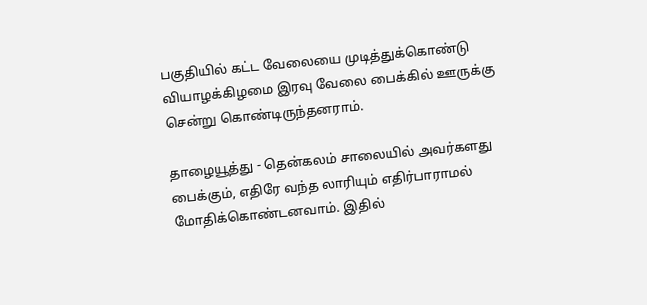பகுதியில் கட்ட வேலையை முடித்துக்கொண்டு வியாழக்கிழமை இரவு வேலை பைக்கில் ஊருக்கு சென்று கொண்டிருந்தனராம்.

தாழையூத்து - தென்கலம் சாலையில் அவர்களது பைக்கும், எதிரே வந்த லாரியும் எதிர்பாராமல் மோதிக்கொண்டனவாம். இதில்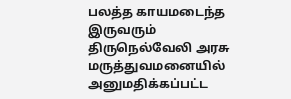பலத்த காயமடைந்த இருவரும் திருநெல்வேலி அரசு மருத்துவமனையில் அனுமதிக்கப்பட்ட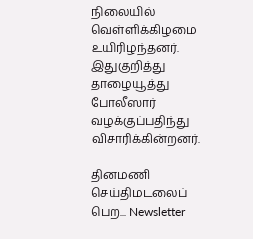நிலையில் வெள்ளிக்கிழமை உயிரிழந்தனர். இதுகுறித்து தாழையூத்து போலீஸார் வழக்குப்பதிந்து விசாரிக்கின்றனர்.

தினமணி செய்திமடலைப் பெற... Newsletter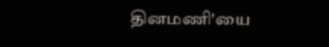தினமணி'யை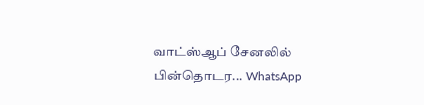வாட்ஸ்ஆப் சேனலில் பின்தொடர... WhatsApp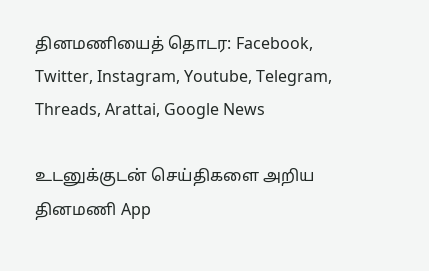தினமணியைத் தொடர: Facebook, Twitter, Instagram, Youtube, Telegram, Threads, Arattai, Google News

உடனுக்குடன் செய்திகளை அறிய தினமணி App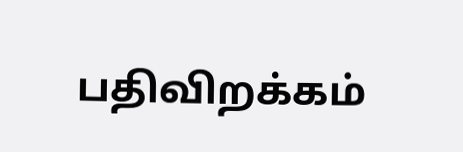பதிவிறக்கம்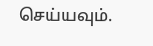செய்யவும்.